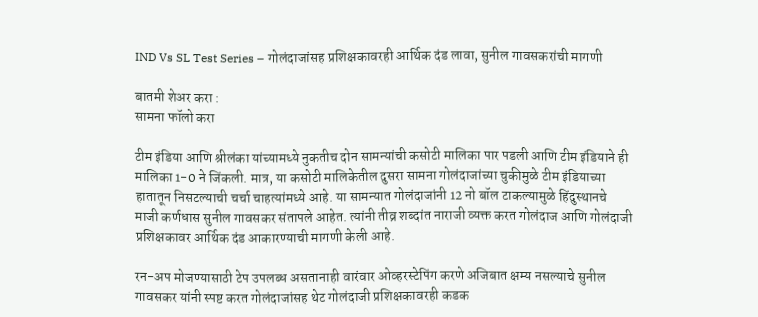IND Vs SL Test Series – गोलंदाजांसह प्रशिक्षकावरही आर्थिक दंड लावा, सुनील गावसकरांची मागणी

बातमी शेअर करा :
सामना फॉलो करा

टीम इंडिया आणि श्रीलंका यांच्यामध्ये नुकतीच दोन सामन्यांची कसोटी मालिका पार पडली आणि टीम इंडियाने ही मालिका 1-0 ने जिंकली. मात्र, या कसोटी मालिकेतील दुसरा सामना गोलंदाजांच्या चुकीमुळे टीम इंडियाच्या हातातून निसटल्याची चर्चा चाहत्यांमध्ये आहे. या सामन्यात गोलंदाजांनी 12 नो बॉल टाकल्यामुळे हिंदुस्थानचे माजी कर्णधास सुनील गावसकर संतापले आहेत. त्यांनी तीव्र शब्दांत नाराजी व्यक्त करत गोलंदाज आणि गोलंदाजी प्रशिक्षकावर आर्थिक दंड आकारण्याची मागणी केली आहे.

रन-अप मोजण्यासाठी टेप उपलब्ध असतानाही वारंवार ओव्हरस्टेपिंग करणे अजिबात क्षम्य नसल्याचे सुनील गावसकर यांनी स्पष्ट करत गोलंदाजांसह थेट गोलंदाजी प्रशिक्षकावरही कडक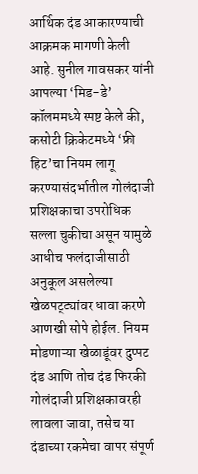आर्थिक दंड आकारण्याची आक्रमक मागणी केली आहे. सुनील गावसकर यांनी आपल्या ‘मिड-डे’ कॉलममध्ये स्पष्ट केले की, कसोटी क्रिकेटमध्ये ‘फ्री हिट’चा नियम लागू करण्यासंदर्भातील गोलंदाजी प्रशिक्षकाचा उपरोधिक सल्ला चुकीचा असून यामुळे आधीच फलंदाजीसाठी अनुकूल असलेल्या खेळपट्ट्यांवर धावा करणे आणखी सोपे होईल. नियम मोडणाऱ्या खेळाडूंवर दुप्पट दंड आणि तोच दंड फिरकी गोलंदाजी प्रशिक्षकावरही लावला जावा, तसेच या दंडाच्या रकमेचा वापर संपूर्ण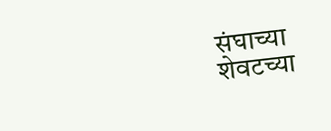संघाच्या शेवटच्या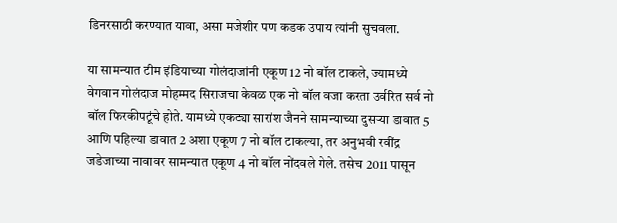डिनरसाठी करण्यात यावा, असा मजेशीर पण कडक उपाय त्यांनी सुचवला.

या सामन्यात टीम इंडियाच्या गोलंदाजांनी एकूण 12 नो बॉल टाकले, ज्यामध्ये वेगवान गोलंदाज मोहम्मद सिराजचा केवळ एक नो बॉल वजा करता उर्वरित सर्व नो बॉल फिरकीपटूंचे होते. यामध्ये एकट्या सारांश जैनने सामन्याच्या दुसऱ्या डावात 5 आणि पहिल्या डावात 2 अशा एकूण 7 नो बॉल टाकल्या, तर अनुभवी रवींद्र जडेजाच्या नावावर सामन्यात एकूण 4 नो बॉल नोंदवले गेले. तसेच 2011 पासून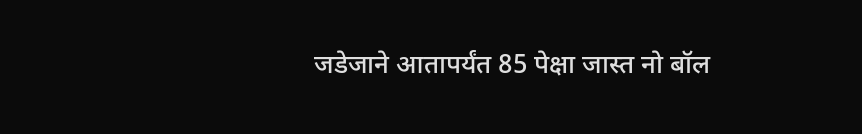जडेजाने आतापर्यंत 85 पेक्षा जास्त नो बॉल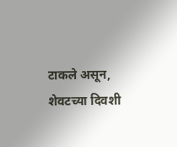टाकले असून, शेवटच्या दिवशी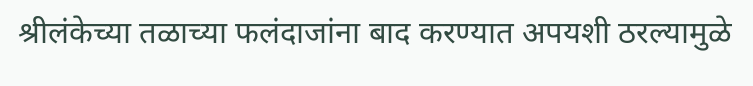श्रीलंकेच्या तळाच्या फलंदाजांना बाद करण्यात अपयशी ठरल्यामुळे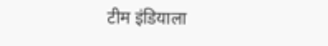टीम इंडियाला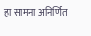हा सामना अनिर्णित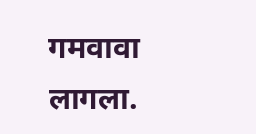गमवावा लागला.